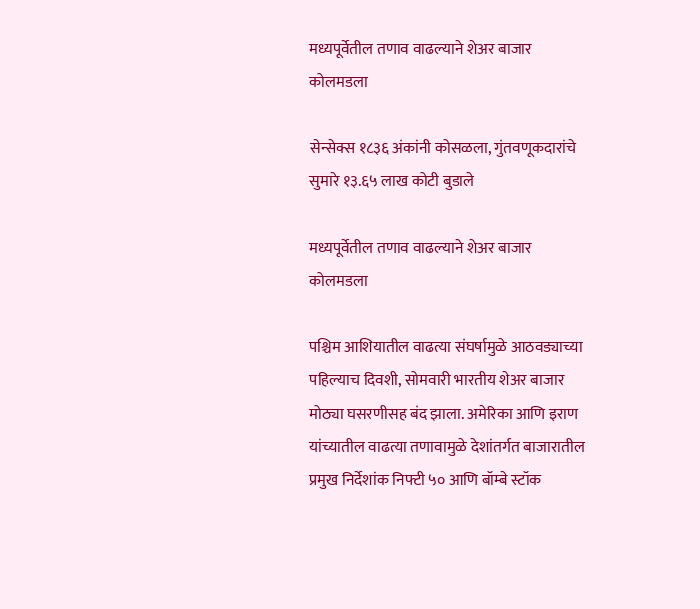मध्यपूर्वेतील तणाव वाढल्याने शेअर बाजार कोलमडला

सेन्सेक्स १८३६ अंकांनी कोसळला, गुंतवणूकदारांचे सुमारे १३.६५ लाख कोटी बुडाले

मध्यपूर्वेतील तणाव वाढल्याने शेअर बाजार कोलमडला

पश्चिम आशियातील वाढत्या संघर्षामुळे आठवड्याच्या पहिल्याच दिवशी, सोमवारी भारतीय शेअर बाजार मोठ्या घसरणीसह बंद झाला. अमेरिका आणि इराण यांच्यातील वाढत्या तणावामुळे देशांतर्गत बाजारातील प्रमुख निर्देशांक निफ्टी ५० आणि बॉम्बे स्टॉक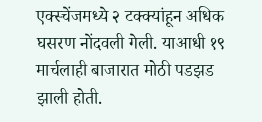एक्स्चेंजमध्ये २ टक्क्यांहून अधिक घसरण नोंदवली गेली. याआधी १९ मार्चलाही बाजारात मोठी पडझड झाली होती.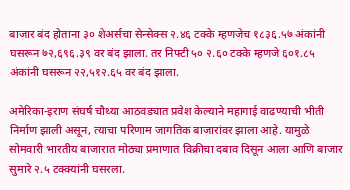बाजार बंद होताना ३० शेअर्सचा सेन्सेक्स २.४६ टक्के म्हणजेच १८३६.५७ अंकांनी घसरून ७२,६९६.३९ वर बंद झाला. तर निफ्टी ५० २.६० टक्के म्हणजे ६०१.८५ अंकांनी घसरून २२,५१२.६५ वर बंद झाला.

अमेरिका-इराण संघर्ष चौथ्या आठवड्यात प्रवेश केल्याने महागाई वाढण्याची भीती निर्माण झाली असून, त्याचा परिणाम जागतिक बाजारांवर झाला आहे. यामुळे सोमवारी भारतीय बाजारात मोठ्या प्रमाणात विक्रीचा दबाव दिसून आला आणि बाजार सुमारे २.५ टक्क्यांनी घसरला.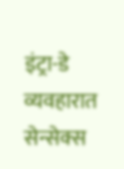इंट्रा-डे व्यवहारात सेन्सेक्स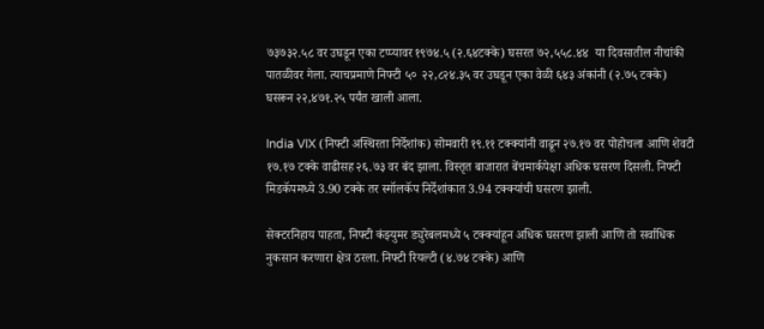७३७३२.५८ वर उघडून एका टप्प्यावर १९७४.५ (२.६४टक्के) घसरत ७२,५५८.४४  या दिवसातील नीचांकी पातळीवर गेला. त्याचप्रमाणे निफ्टी ५०  २२,८२४.३५ वर उघडून एका वेळी ६४३ अंकांनी (२.७५ टक्के) घसरून २२,४७१.२५ पर्यंत खाली आला.

India VIX (निफ्टी अस्थिरता निर्देशांक) सोमवारी १९.११ टक्क्यांनी वाढून २७.१७ वर पोहोचला आणि शेवटी १७.१७ टक्के वाढीसह २६.७३ वर बंद झाला. विस्तृत बाजारात बेंचमार्कपेक्षा अधिक घसरण दिसली. निफ्टी मिडकॅपमध्ये 3.90 टक्के तर स्मॉलकॅप निर्देशांकात 3.94 टक्क्यांची घसरण झाली.

सेक्टरनिहाय पाहता, निफ्टी कंझ्युमर ड्युरेबलमध्ये ५ टक्क्यांहून अधिक घसरण झाली आणि तो सर्वाधिक नुकसान करणारा क्षेत्र ठरला. निफ्टी रियल्टी (४.७४ टक्के) आणि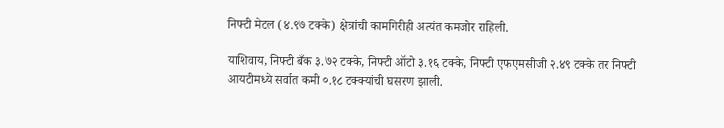निफ्टी मेटल (४.९७ टक्के) क्षेत्रांची कामगिरीही अत्यंत कमजोर राहिली.

याशिवाय, निफ्टी बँक ३.७२ टक्के, निफ्टी ऑटो ३.१६ टक्के, निफ्टी एफएमसीजी २.४९ टक्के तर निफ्टी आयटीमध्ये सर्वात कमी ०.१८ टक्क्यांची घसरण झाली.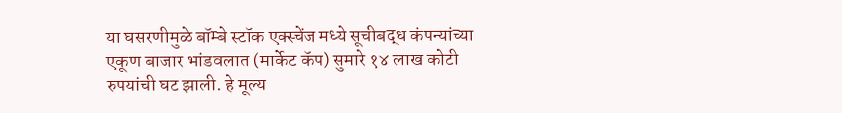या घसरणीमुळे बॉम्बे स्टॉक एक्स्चेंज मध्ये सूचीबद्ध कंपन्यांच्या एकूण बाजार भांडवलात (मार्केट कॅप) सुमारे १४ लाख कोटी रुपयांची घट झाली. हे मूल्य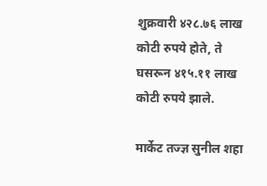शुक्रवारी ४२८.७६ लाख कोटी रुपये होते, ते घसरून ४१५.११ लाख कोटी रुपये झाले.

मार्केट तज्ज्ञ सुनील शहा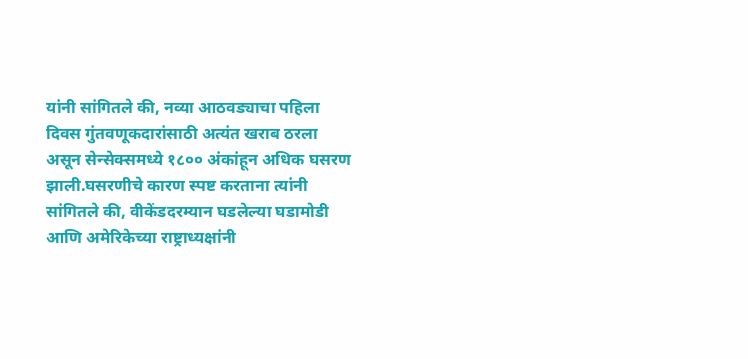यांनी सांगितले की, नव्या आठवड्याचा पहिला दिवस गुंतवणूकदारांसाठी अत्यंत खराब ठरला असून सेन्सेक्समध्ये १८०० अंकांहून अधिक घसरण झाली.घसरणीचे कारण स्पष्ट करताना त्यांनी सांगितले की, वीकेंडदरम्यान घडलेल्या घडामोडी आणि अमेरिकेच्या राष्ट्राध्यक्षांनी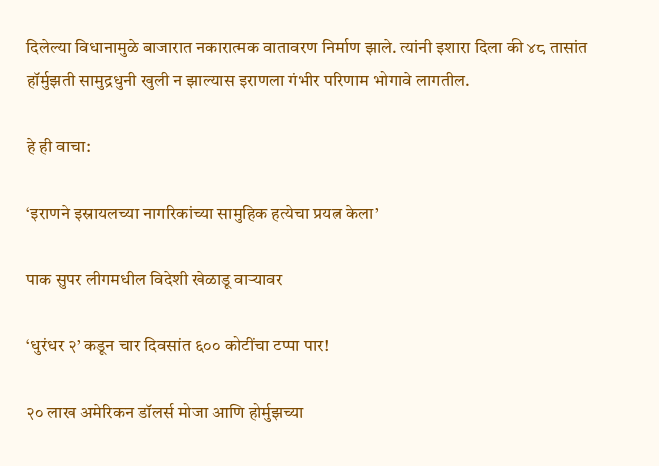दिलेल्या विधानामुळे बाजारात नकारात्मक वातावरण निर्माण झाले. त्यांनी इशारा दिला की ४८ तासांत हॉर्मुझती सामुद्रधुनी खुली न झाल्यास इराणला गंभीर परिणाम भोगावे लागतील.

हे ही वाचा:

‘इराणने इस्रायलच्या नागरिकांच्या सामुहिक हत्येचा प्रयत्न केला’

पाक सुपर लीगमधील विदेशी खेळाडू वाऱ्यावर

‘धुरंधर २’ कडून चार दिवसांत ६०० कोटींचा टप्पा पार!

२० लाख अमेरिकन डॉलर्स मोजा आणि होर्मुझच्या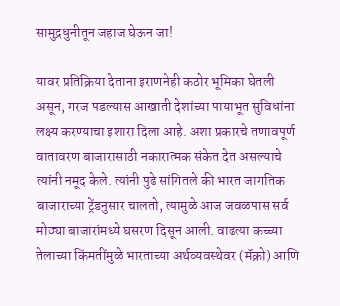सामुद्रधुनीतून जहाज घेऊन जा!

यावर प्रतिक्रिया देताना इराणनेही कठोर भूमिका घेतली असून, गरज पडल्यास आखाती देशांच्या पायाभूत सुविधांना लक्ष्य करण्याचा इशारा दिला आहे. अशा प्रकारचे तणावपूर्ण वातावरण बाजारासाठी नकारात्मक संकेत देत असल्याचे त्यांनी नमूद केले. त्यांनी पुढे सांगितले की भारत जागतिक बाजाराच्या ट्रेंडनुसार चालतो, त्यामुळे आज जवळपास सर्व मोठ्या बाजारांमध्ये घसरण दिसून आली. वाढत्या कच्च्या तेलाच्या किंमतींमुळे भारताच्या अर्थव्यवस्थेवर (मॅक्रो) आणि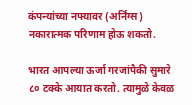कंपन्यांच्या नफ्यावर (अर्निंग्स) नकारात्मक परिणाम होऊ शकतो.

भारत आपल्या ऊर्जा गरजांपैकी सुमारे ८० टक्के आयात करतो. त्यामुळे केवळ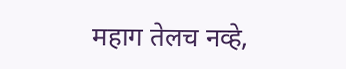महाग तेलच नव्हे,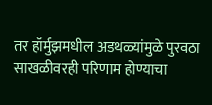तर हॉर्मुझमधील अडथळ्यांमुळे पुरवठा साखळीवरही परिणाम होण्याचा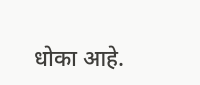धोका आहे.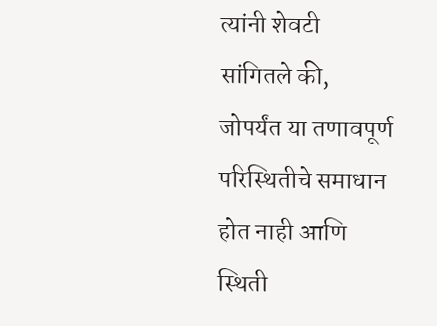त्यांनी शेवटी सांगितले की, जोपर्यंत या तणावपूर्ण परिस्थितीचे समाधान होत नाही आणि स्थिती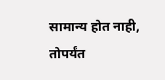सामान्य होत नाही, तोपर्यंत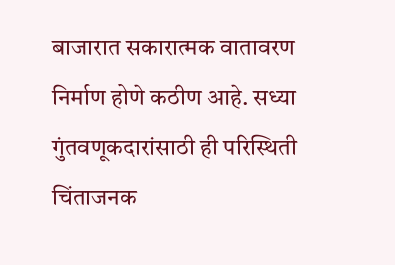बाजारात सकारात्मक वातावरण निर्माण होणे कठीण आहे. सध्या गुंतवणूकदारांसाठी ही परिस्थिती चिंताजनक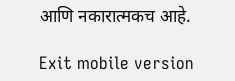आणि नकारात्मकच आहे.

Exit mobile version